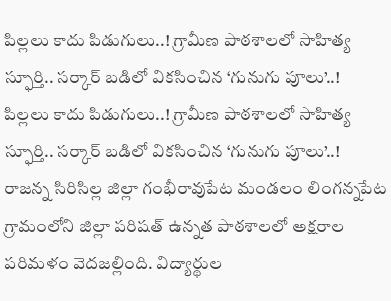పిల్లలు కాదు పిడుగులు..! గ్రామీణ పాఠశాలలో సాహిత్య స్ఫూర్తి.. సర్కార్ బడిలో వికసించిన ‘గునుగు పూలు’..!
పిల్లలు కాదు పిడుగులు..! గ్రామీణ పాఠశాలలో సాహిత్య స్ఫూర్తి.. సర్కార్ బడిలో వికసించిన ‘గునుగు పూలు’..!
రాజన్న సిరిసిల్ల జిల్లా గంభీరావుపేట మండలం లింగన్నపేట గ్రామంలోని జిల్లా పరిషత్ ఉన్నత పాఠశాలలో అక్షరాల పరిమళం వెదజల్లింది. విద్యార్థుల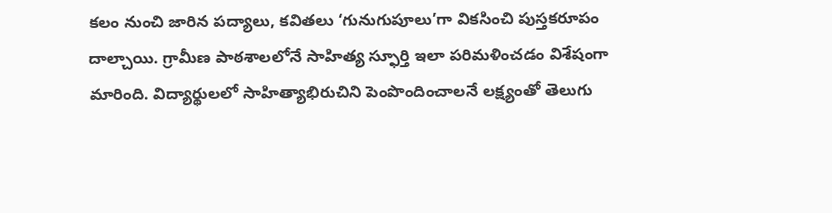కలం నుంచి జారిన పద్యాలు, కవితలు ‘గునుగుపూలు’గా వికసించి పుస్తకరూపం దాల్చాయి. గ్రామీణ పాఠశాలలోనే సాహిత్య స్ఫూర్తి ఇలా పరిమళించడం విశేషంగా మారింది. విద్యార్థులలో సాహిత్యాభిరుచిని పెంపొందించాలనే లక్ష్యంతో తెలుగు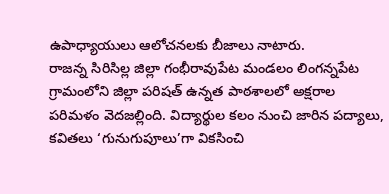ఉపాధ్యాయులు ఆలోచనలకు బీజాలు నాటారు.
రాజన్న సిరిసిల్ల జిల్లా గంభీరావుపేట మండలం లింగన్నపేట గ్రామంలోని జిల్లా పరిషత్ ఉన్నత పాఠశాలలో అక్షరాల పరిమళం వెదజల్లింది. విద్యార్థుల కలం నుంచి జారిన పద్యాలు, కవితలు ‘గునుగుపూలు’గా వికసించి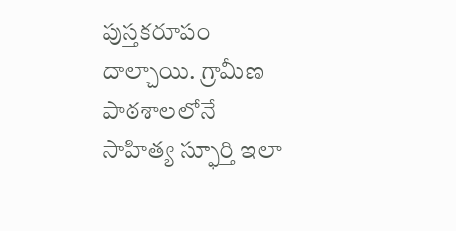పుస్తకరూపం దాల్చాయి. గ్రామీణ పాఠశాలలోనే సాహిత్య స్ఫూర్తి ఇలా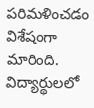పరిమళించడం విశేషంగా మారింది. విద్యార్థులలో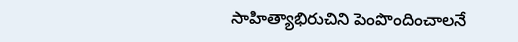సాహిత్యాభిరుచిని పెంపొందించాలనే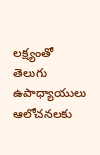లక్ష్యంతో తెలుగు ఉపాధ్యాయులు ఆలోచనలకు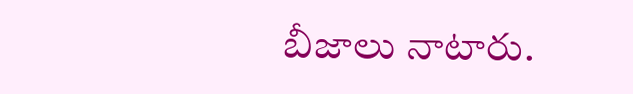బీజాలు నాటారు.